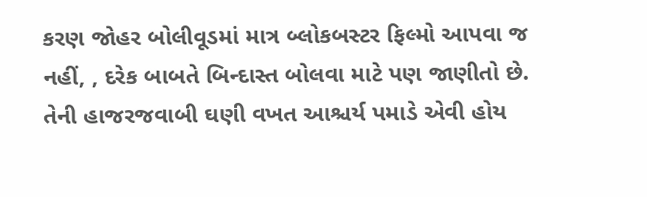કરણ જોહર બોલીવૂડમાં માત્ર બ્લોકબસ્ટર ફિલ્મો આપવા જ નહીં, , દરેક બાબતે બિન્દાસ્ત બોલવા માટે પણ જાણીતો છે. તેની હાજરજવાબી ઘણી વખત આશ્ચર્ય પમાડે એવી હોય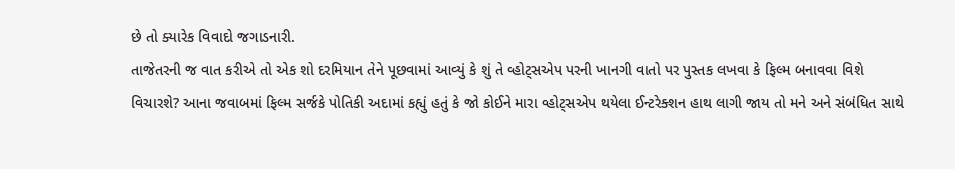છે તો ક્યારેક વિવાદો જગાડનારી.
તાજેતરની જ વાત કરીએ તો એક શો દરમિયાન તેને પૂછવામાં આવ્યું કે શું તે વ્હોટ્સએપ પરની ખાનગી વાતો પર પુસ્તક લખવા કે ફિલ્મ બનાવવા વિશે વિચારશે? આના જવાબમાં ફિલ્મ સર્જકે પોતિકી અદામાં કહ્યું હતું કે જો કોઈને મારા વ્હોટ્સએપ થયેલા ઈન્ટરેક્શન હાથ લાગી જાય તો મને અને સંબંધિત સાથે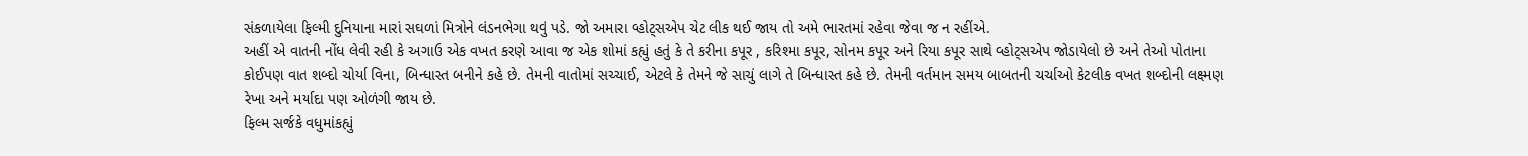સંકળાયેલા ફિલ્મી દુનિયાના મારાં સઘળાં મિત્રોને લંડનભેગા થવું પડે. જો અમારા વ્હોટ્સએપ ચેટ લીક થઈ જાય તો અમે ભારતમાં રહેવા જેવા જ ન રહીંએ.
અહીં એ વાતની નોંધ લેવી રહી કે અગાઉ એક વખત કરણે આવા જ એક શોમાં કહ્યું હતું કે તે કરીના કપૂર , કરિશ્મા કપૂર, સોનમ કપૂર અને રિયા કપૂર સાથે વ્હોટ્સએપ જોડાયેલો છે અને તેઓ પોતાના કોઈપણ વાત શબ્દો ચોર્યા વિના, બિન્ધાસ્ત બનીને કહે છે. તેમની વાતોમાં સચ્ચાઈ, એટલે કે તેમને જે સાચું લાગે તે બિન્ધાસ્ત કહે છે. તેમની વર્તમાન સમય બાબતની ચર્ચાઓ કેટલીક વખત શબ્દોની લક્ષ્મણ રેખા અને મર્યાદા પણ ઓળંગી જાય છે.
ફિલ્મ સર્જકે વધુમાંકહ્યું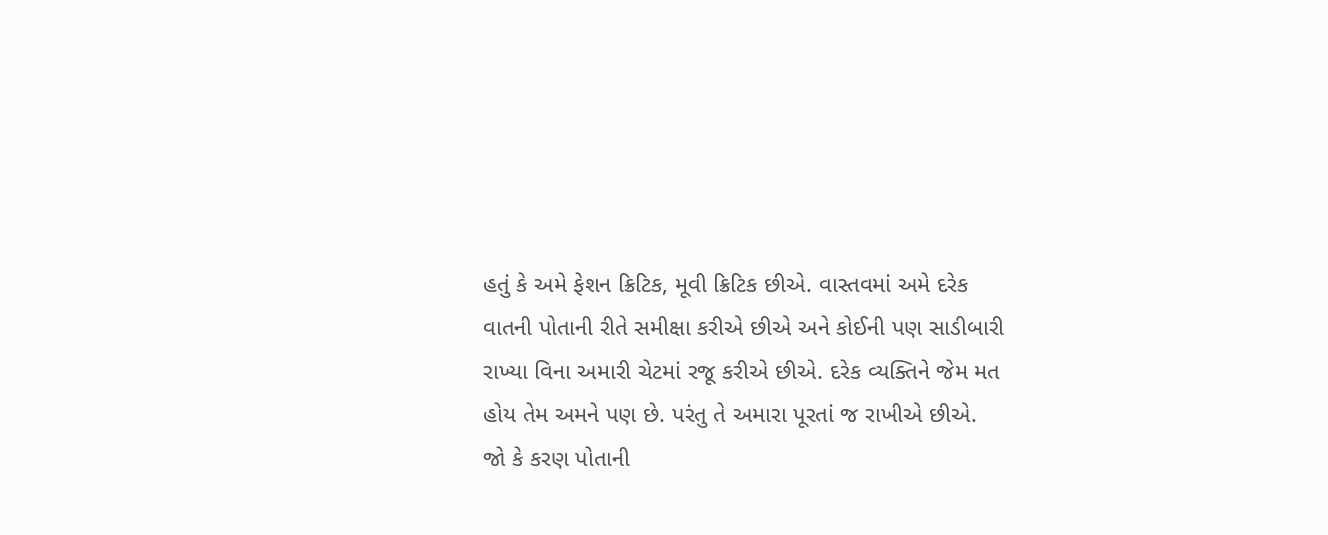હતું કે અમે ફેશન ક્રિટિક, મૂવી ક્રિટિક છીએ. વાસ્તવમાં અમે દરેક વાતની પોતાની રીતે સમીક્ષા કરીએ છીએ અને કોઈની પણ સાડીબારી રાખ્યા વિના અમારી ચેટમાં રજૂ કરીએ છીએ. દરેક વ્યક્તિને જેમ મત હોય તેમ અમને પણ છે. પરંતુ તે અમારા પૂરતાં જ રાખીએ છીએ.
જો કે કરણ પોતાની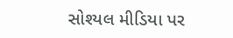સોશ્યલ મીડિયા પર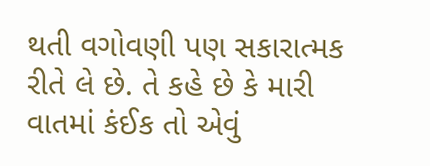થતી વગોવણી પણ સકારાત્મક રીતે લે છે. તે કહે છે કે મારી વાતમાં કંઈક તો એવું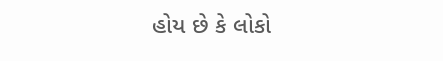હોય છે કે લોકો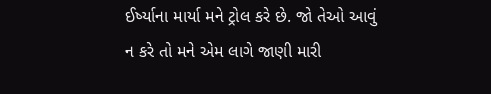ઈર્ષ્યાના માર્યા મને ટ્રોલ કરે છે. જો તેઓ આવું ન કરે તો મને એમ લાગે જાણી મારી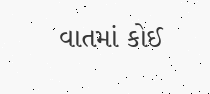વાતમાં કોઈ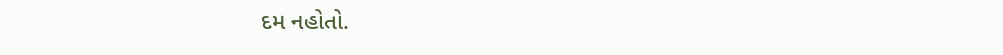દમ નહોતો.